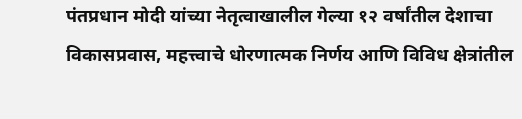पंतप्रधान मोदी यांच्या नेतृत्वाखालील गेल्या १२ वर्षांतील देशाचा विकासप्रवास, महत्त्वाचे धोरणात्मक निर्णय आणि विविध क्षेत्रांतील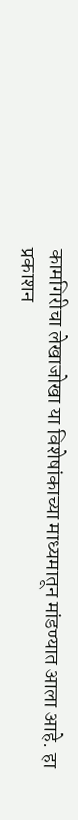कामगिरीचा लेखाजोखा या विशेषांकाच्या माध्यमातून मांडण्यात आला आहे. हा प्रकाशन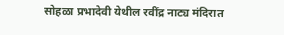सोहळा प्रभादेवी येथील रवींद्र नाट्य मंदिरात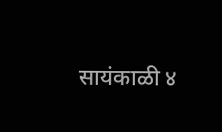सायंकाळी ४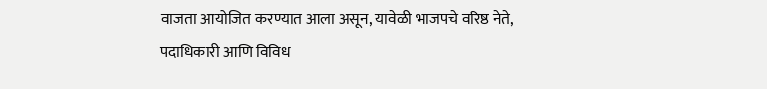वाजता आयोजित करण्यात आला असून, यावेळी भाजपचे वरिष्ठ नेते, पदाधिकारी आणि विविध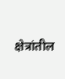क्षेत्रांतील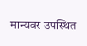मान्यवर उपस्थित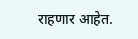राहणार आहेत.